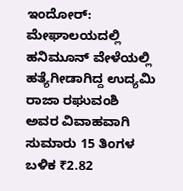ಇಂದೋರ್: ಮೇಘಾಲಯದಲ್ಲಿ ಹನಿಮೂನ್ ವೇಳೆಯಲ್ಲಿ ಹತ್ಯೆಗೀಡಾಗಿದ್ದ ಉದ್ಯಮಿ ರಾಜಾ ರಘುವಂಶಿ ಅವರ ವಿವಾಹವಾಗಿ ಸುಮಾರು 15 ತಿಂಗಳ ಬಳಿಕ ₹2.82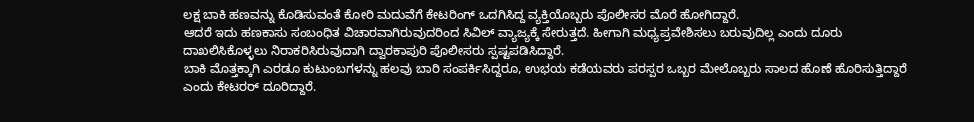ಲಕ್ಷ ಬಾಕಿ ಹಣವನ್ನು ಕೊಡಿಸುವಂತೆ ಕೋರಿ ಮದುವೆಗೆ ಕೇಟರಿಂಗ್ ಒದಗಿಸಿದ್ದ ವ್ಯಕ್ತಿಯೊಬ್ಬರು ಪೊಲೀಸರ ಮೊರೆ ಹೋಗಿದ್ದಾರೆ.
ಆದರೆ ಇದು ಹಣಕಾಸು ಸಂಬಂಧಿತ ವಿಚಾರವಾಗಿರುವುದರಿಂದ ಸಿವಿಲ್ ವ್ಯಾಜ್ಯಕ್ಕೆ ಸೇರುತ್ತದೆ. ಹೀಗಾಗಿ ಮಧ್ಯಪ್ರವೇಶಿಸಲು ಬರುವುದಿಲ್ಲ ಎಂದು ದೂರು ದಾಖಲಿಸಿಕೊಳ್ಳಲು ನಿರಾಕರಿಸಿರುವುದಾಗಿ ದ್ವಾರಕಾಪುರಿ ಪೊಲೀಸರು ಸ್ಪಷ್ಟಪಡಿಸಿದ್ದಾರೆ.
ಬಾಕಿ ಮೊತ್ತಕ್ಕಾಗಿ ಎರಡೂ ಕುಟುಂಬಗಳನ್ನು ಹಲವು ಬಾರಿ ಸಂಪರ್ಕಿಸಿದ್ದರೂ, ಉಭಯ ಕಡೆಯವರು ಪರಸ್ಪರ ಒಬ್ಬರ ಮೇಲೊಬ್ಬರು ಸಾಲದ ಹೊಣೆ ಹೊರಿಸುತ್ತಿದ್ದಾರೆ ಎಂದು ಕೇಟರರ್ ದೂರಿದ್ದಾರೆ.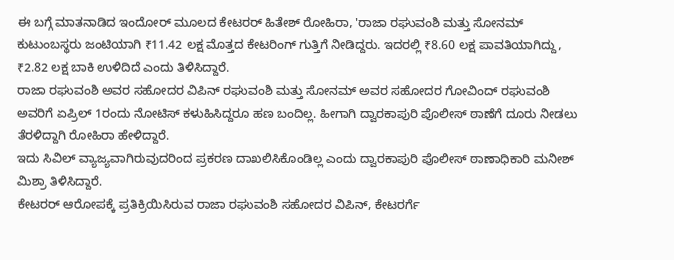ಈ ಬಗ್ಗೆ ಮಾತನಾಡಿದ ಇಂದೋರ್ ಮೂಲದ ಕೇಟರರ್ ಹಿತೇಶ್ ರೋಹಿರಾ, 'ರಾಜಾ ರಘುವಂಶಿ ಮತ್ತು ಸೋನಮ್ ಕುಟುಂಬಸ್ಥರು ಜಂಟಿಯಾಗಿ ₹11.42 ಲಕ್ಷ ಮೊತ್ತದ ಕೇಟರಿಂಗ್ ಗುತ್ತಿಗೆ ನೀಡಿದ್ದರು. ಇದರಲ್ಲಿ ₹8.60 ಲಕ್ಷ ಪಾವತಿಯಾಗಿದ್ದು, ₹2.82 ಲಕ್ಷ ಬಾಕಿ ಉಳಿದಿದೆ ಎಂದು ತಿಳಿಸಿದ್ದಾರೆ.
ರಾಜಾ ರಘುವಂಶಿ ಅವರ ಸಹೋದರ ವಿಪಿನ್ ರಘುವಂಶಿ ಮತ್ತು ಸೋನಮ್ ಅವರ ಸಹೋದರ ಗೋವಿಂದ್ ರಘುವಂಶಿ ಅವರಿಗೆ ಏಪ್ರಿಲ್ 1ರಂದು ನೋಟಿಸ್ ಕಳುಹಿಸಿದ್ದರೂ ಹಣ ಬಂದಿಲ್ಲ. ಹೀಗಾಗಿ ದ್ವಾರಕಾಪುರಿ ಪೊಲೀಸ್ ಠಾಣೆಗೆ ದೂರು ನೀಡಲು ತೆರಳಿದ್ದಾಗಿ ರೋಹಿರಾ ಹೇಳಿದ್ದಾರೆ.
ಇದು ಸಿವಿಲ್ ವ್ಯಾಜ್ಯವಾಗಿರುವುದರಿಂದ ಪ್ರಕರಣ ದಾಖಲಿಸಿಕೊಂಡಿಲ್ಲ ಎಂದು ದ್ವಾರಕಾಪುರಿ ಪೊಲೀಸ್ ಠಾಣಾಧಿಕಾರಿ ಮನೀಶ್ ಮಿಶ್ರಾ ತಿಳಿಸಿದ್ದಾರೆ.
ಕೇಟರರ್ ಆರೋಪಕ್ಕೆ ಪ್ರತಿಕ್ರಿಯಿಸಿರುವ ರಾಜಾ ರಘುವಂಶಿ ಸಹೋದರ ವಿಪಿನ್, ಕೇಟರರ್ಗೆ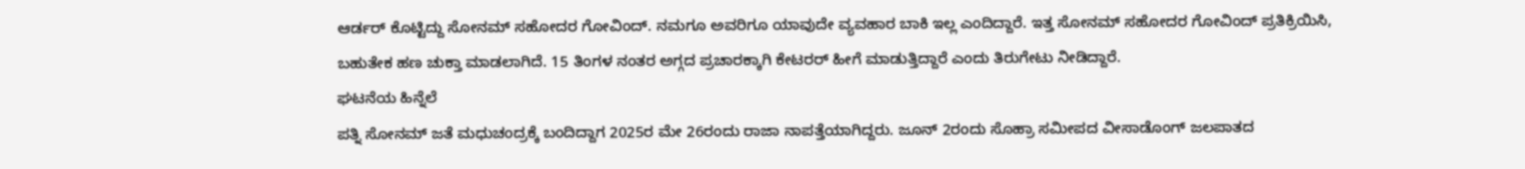ಆರ್ಡರ್ ಕೊಟ್ಟಿದ್ದು ಸೋನಮ್ ಸಹೋದರ ಗೋವಿಂದ್. ನಮಗೂ ಅವರಿಗೂ ಯಾವುದೇ ವ್ಯವಹಾರ ಬಾಕಿ ಇಲ್ಲ ಎಂದಿದ್ದಾರೆ. ಇತ್ತ ಸೋನಮ್ ಸಹೋದರ ಗೋವಿಂದ್ ಪ್ರತಿಕ್ರಿಯಿಸಿ, ಬಹುತೇಕ ಹಣ ಚುಕ್ತಾ ಮಾಡಲಾಗಿದೆ. 15 ತಿಂಗಳ ನಂತರ ಅಗ್ಗದ ಪ್ರಚಾರಕ್ಕಾಗಿ ಕೇಟರರ್ ಹೀಗೆ ಮಾಡುತ್ತಿದ್ದಾರೆ ಎಂದು ತಿರುಗೇಟು ನೀಡಿದ್ದಾರೆ.
ಘಟನೆಯ ಹಿನ್ನೆಲೆ
ಪತ್ನಿ ಸೋನಮ್ ಜತೆ ಮಧುಚಂದ್ರಕ್ಕೆ ಬಂದಿದ್ದಾಗ 2025ರ ಮೇ 26ರಂದು ರಾಜಾ ನಾಪತ್ತೆಯಾಗಿದ್ದರು. ಜೂನ್ 2ರಂದು ಸೊಹ್ರಾ ಸಮೀಪದ ವೀಸಾಡೊಂಗ್ ಜಲಪಾತದ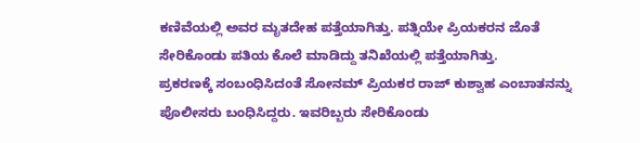ಕಣಿವೆಯಲ್ಲಿ ಅವರ ಮೃತದೇಹ ಪತ್ತೆಯಾಗಿತ್ತು. ಪತ್ನಿಯೇ ಪ್ರಿಯಕರನ ಜೊತೆ ಸೇರಿಕೊಂಡು ಪತಿಯ ಕೊಲೆ ಮಾಡಿದ್ದು ತನಿಖೆಯಲ್ಲಿ ಪತ್ತೆಯಾಗಿತ್ತು.
ಪ್ರಕರಣಕ್ಕೆ ಸಂಬಂಧಿಸಿದಂತೆ ಸೋನಮ್ ಪ್ರಿಯಕರ ರಾಜ್ ಕುಶ್ವಾಹ ಎಂಬಾತನನ್ನು ಪೊಲೀಸರು ಬಂಧಿಸಿದ್ದರು. ಇವರಿಬ್ಬರು ಸೇರಿಕೊಂಡು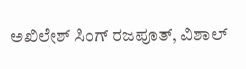ಅಖಿಲೇಶ್ ಸಿಂಗ್ ರಜಪೂತ್, ವಿಶಾಲ್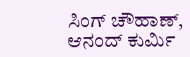ಸಿಂಗ್ ಚೌಹಾಣ್, ಆನಂದ್ ಕುರ್ಮಿ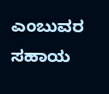ಎಂಬುವರ ಸಹಾಯ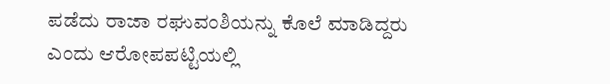ಪಡೆದು ರಾಜಾ ರಘುವಂಶಿಯನ್ನು ಕೊಲೆ ಮಾಡಿದ್ದರು ಎಂದು ಆರೋಪಪಟ್ಟಿಯಲ್ಲಿ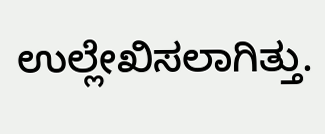ಉಲ್ಲೇಖಿಸಲಾಗಿತ್ತು.